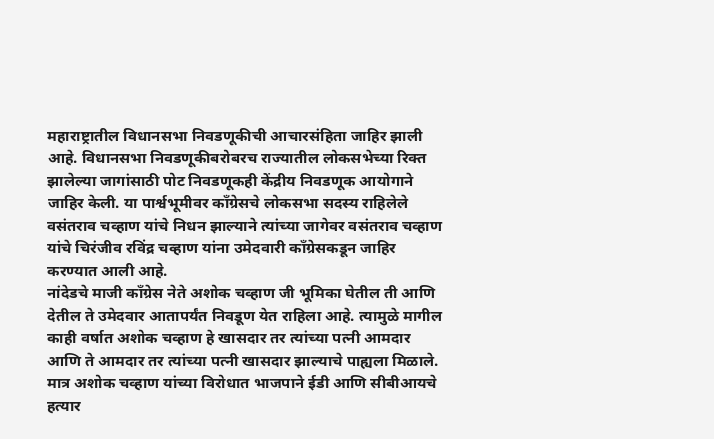महाराष्ट्रातील विधानसभा निवडणूकीची आचारसंहिता जाहिर झाली आहे. विधानसभा निवडणूकीबरोबरच राज्यातील लोकसभेच्या रिक्त झालेल्या जागांसाठी पोट निवडणूकही केंद्रीय निवडणूक आयोगाने जाहिर केली. या पार्श्वभूमीवर काँग्रेसचे लोकसभा सदस्य राहिलेले वसंतराव चव्हाण यांचे निधन झाल्याने त्यांच्या जागेवर वसंतराव चव्हाण यांचे चिरंजीव रविंद्र चव्हाण यांना उमेदवारी काँग्रेसकडून जाहिर करण्यात आली आहे.
नांदेडचे माजी काँग्रेस नेते अशोक चव्हाण जी भूमिका घेतील ती आणि देतील ते उमेदवार आतापर्यंत निवडूण येत राहिला आहे. त्यामुळे मागील काही वर्षात अशोक चव्हाण हे खासदार तर त्यांच्या पत्नी आमदार आणि ते आमदार तर त्यांच्या पत्नी खासदार झाल्याचे पाह्यला मिळाले. मात्र अशोक चव्हाण यांच्या विरोधात भाजपाने ईडी आणि सीबीआयचे हत्यार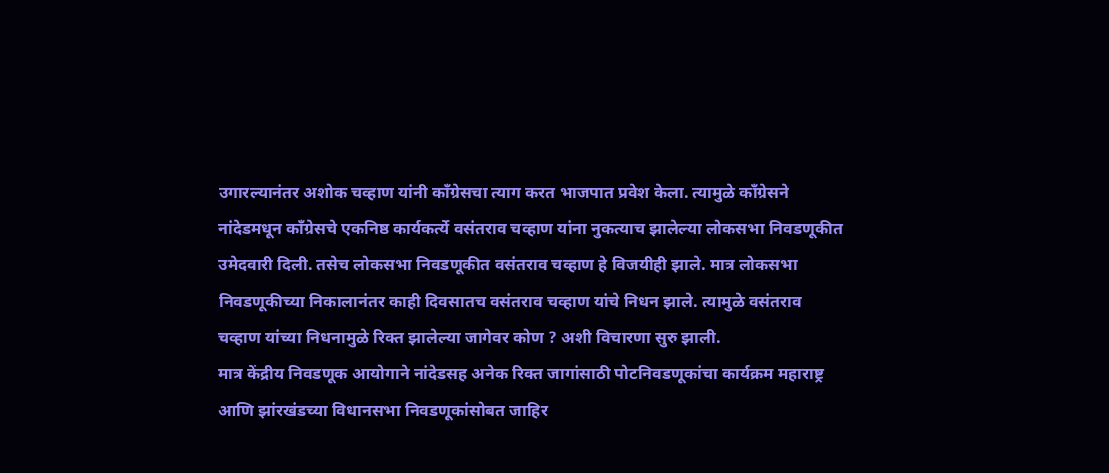उगारल्यानंतर अशोक चव्हाण यांनी काँग्रेसचा त्याग करत भाजपात प्रवेश केला. त्यामुळे काँग्रेसने नांदेडमधून काँग्रेसचे एकनिष्ठ कार्यकर्त्ये वसंतराव चव्हाण यांना नुकत्याच झालेल्या लोकसभा निवडणूकीत उमेदवारी दिली. तसेच लोकसभा निवडणूकीत वसंतराव चव्हाण हे विजयीही झाले. मात्र लोकसभा निवडणूकीच्या निकालानंतर काही दिवसातच वसंतराव चव्हाण यांचे निधन झाले. त्यामुळे वसंतराव चव्हाण यांच्या निधनामुळे रिक्त झालेल्या जागेवर कोण ? अशी विचारणा सुरु झाली.
मात्र केंद्रीय निवडणूक आयोगाने नांदेडसह अनेक रिक्त जागांसाठी पोटनिवडणूकांचा कार्यक्रम महाराष्ट्र आणि झांरखंडच्या विधानसभा निवडणूकांसोबत जाहिर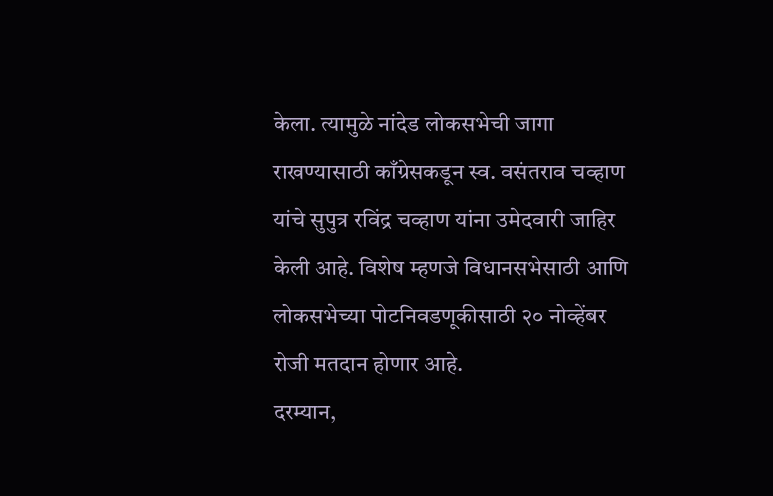केला. त्यामुळे नांदेड लोकसभेची जागा राखण्यासाठी काँग्रेसकडून स्व. वसंतराव चव्हाण यांचे सुपुत्र रविंद्र चव्हाण यांना उमेदवारी जाहिर केली आहे. विशेष म्हणजे विधानसभेसाठी आणि लोकसभेच्या पोटनिवडणूकीसाठी २० नोव्हेंबर रोजी मतदान होणार आहे.
दरम्यान,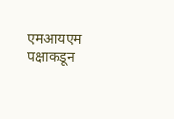एमआयएम पक्षाकडून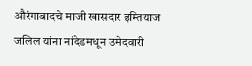औरंगाबादचे माजी खासदार इम्तियाज जलिल यांना नांदेडमधून उमेदवारी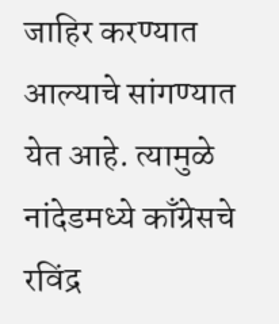जाहिर करण्यात आल्याचे सांगण्यात येत आहे. त्यामुळे नांदेडमध्ये काँग्रेसचे रविंद्र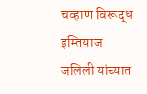चव्हाण विरूद्ध इम्तियाज जलिली यांच्यात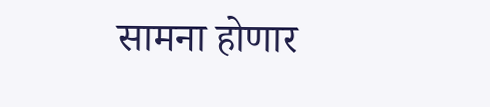सामना होणार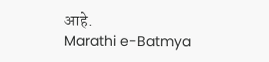आहे.
Marathi e-Batmya